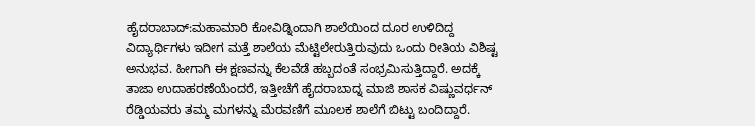ಹೈದರಾಬಾದ್:ಮಹಾಮಾರಿ ಕೋವಿಡ್ನಿಂದಾಗಿ ಶಾಲೆಯಿಂದ ದೂರ ಉಳಿದಿದ್ದ ವಿದ್ಯಾರ್ಥಿಗಳು ಇದೀಗ ಮತ್ತೆ ಶಾಲೆಯ ಮೆಟ್ಟಿಲೇರುತ್ತಿರುವುದು ಒಂದು ರೀತಿಯ ವಿಶಿಷ್ಟ ಅನುಭವ. ಹೀಗಾಗಿ ಈ ಕ್ಷಣವನ್ನು ಕೆಲವೆಡೆ ಹಬ್ಬದಂತೆ ಸಂಭ್ರಮಿಸುತ್ತಿದ್ದಾರೆ. ಅದಕ್ಕೆ ತಾಜಾ ಉದಾಹರಣೆಯೆಂದರೆ, ಇತ್ತೀಚೆಗೆ ಹೈದರಾಬಾದ್ನ ಮಾಜಿ ಶಾಸಕ ವಿಷ್ಣುವರ್ಧನ್ ರೆಡ್ಡಿಯವರು ತಮ್ಮ ಮಗಳನ್ನು ಮೆರವಣಿಗೆ ಮೂಲಕ ಶಾಲೆಗೆ ಬಿಟ್ಟು ಬಂದಿದ್ದಾರೆ.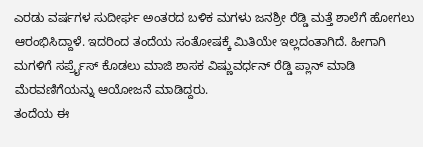ಎರಡು ವರ್ಷಗಳ ಸುದೀರ್ಘ ಅಂತರದ ಬಳಿಕ ಮಗಳು ಜನಶ್ರೀ ರೆಡ್ಡಿ ಮತ್ತೆ ಶಾಲೆಗೆ ಹೋಗಲು ಆರಂಭಿಸಿದ್ದಾಳೆ. ಇದರಿಂದ ತಂದೆಯ ಸಂತೋಷಕ್ಕೆ ಮಿತಿಯೇ ಇಲ್ಲದಂತಾಗಿದೆ. ಹೀಗಾಗಿ ಮಗಳಿಗೆ ಸರ್ಪ್ರೈಸ್ ಕೊಡಲು ಮಾಜಿ ಶಾಸಕ ವಿಷ್ಣುವರ್ಧನ್ ರೆಡ್ಡಿ ಪ್ಲಾನ್ ಮಾಡಿ ಮೆರವಣಿಗೆಯನ್ನು ಆಯೋಜನೆ ಮಾಡಿದ್ದರು.
ತಂದೆಯ ಈ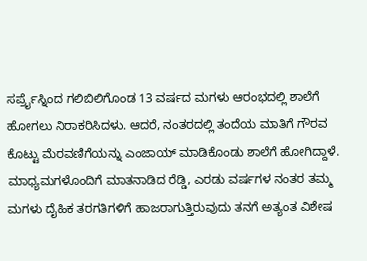ಸರ್ಪ್ರೈಸ್ನಿಂದ ಗಲಿಬಿಲಿಗೊಂಡ 13 ವರ್ಷದ ಮಗಳು ಆರಂಭದಲ್ಲಿ ಶಾಲೆಗೆ ಹೋಗಲು ನಿರಾಕರಿಸಿದಳು. ಆದರೆ, ನಂತರದಲ್ಲಿ ತಂದೆಯ ಮಾತಿಗೆ ಗೌರವ ಕೊಟ್ಟು ಮೆರವಣಿಗೆಯನ್ನು ಎಂಜಾಯ್ ಮಾಡಿಕೊಂಡು ಶಾಲೆಗೆ ಹೋಗಿದ್ದಾಳೆ.
ಮಾಧ್ಯಮಗಳೊಂದಿಗೆ ಮಾತನಾಡಿದ ರೆಡ್ಡಿ, ಎರಡು ವರ್ಷಗಳ ನಂತರ ತಮ್ಮ ಮಗಳು ದೈಹಿಕ ತರಗತಿಗಳಿಗೆ ಹಾಜರಾಗುತ್ತಿರುವುದು ತನಗೆ ಅತ್ಯಂತ ವಿಶೇಷ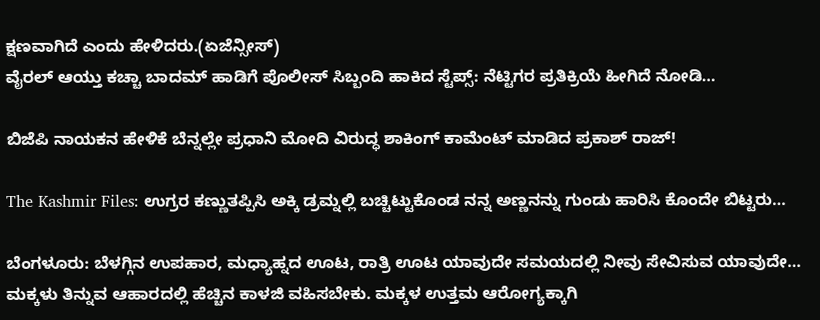ಕ್ಷಣವಾಗಿದೆ ಎಂದು ಹೇಳಿದರು.(ಏಜೆನ್ಸೀಸ್)
ವೈರಲ್ ಆಯ್ತು ಕಚ್ಚಾ ಬಾದಮ್ ಹಾಡಿಗೆ ಪೊಲೀಸ್ ಸಿಬ್ಬಂದಿ ಹಾಕಿದ ಸ್ಟೆಪ್ಸ್: ನೆಟ್ಟಿಗರ ಪ್ರತಿಕ್ರಿಯೆ ಹೀಗಿದೆ ನೋಡಿ…

ಬಿಜೆಪಿ ನಾಯಕನ ಹೇಳಿಕೆ ಬೆನ್ನಲ್ಲೇ ಪ್ರಧಾನಿ ಮೋದಿ ವಿರುದ್ಧ ಶಾಕಿಂಗ್ ಕಾಮೆಂಟ್ ಮಾಡಿದ ಪ್ರಕಾಶ್ ರಾಜ್!

The Kashmir Files: ಉಗ್ರರ ಕಣ್ಣುತಪ್ಪಿಸಿ ಅಕ್ಕಿ ಡ್ರಮ್ನಲ್ಲಿ ಬಚ್ಚಿಟ್ಟುಕೊಂಡ ನನ್ನ ಅಣ್ಣನನ್ನು ಗುಂಡು ಹಾರಿಸಿ ಕೊಂದೇ ಬಿಟ್ಟರು…

ಬೆಂಗಳೂರು: ಬೆಳಗ್ಗಿನ ಉಪಹಾರ, ಮಧ್ಯಾಹ್ನದ ಊಟ, ರಾತ್ರಿ ಊಟ ಯಾವುದೇ ಸಮಯದಲ್ಲಿ ನೀವು ಸೇವಿಸುವ ಯಾವುದೇ…
ಮಕ್ಕಳು ತಿನ್ನುವ ಆಹಾರದಲ್ಲಿ ಹೆಚ್ಚಿನ ಕಾಳಜಿ ವಹಿಸಬೇಕು. ಮಕ್ಕಳ ಉತ್ತಮ ಆರೋಗ್ಯಕ್ಕಾಗಿ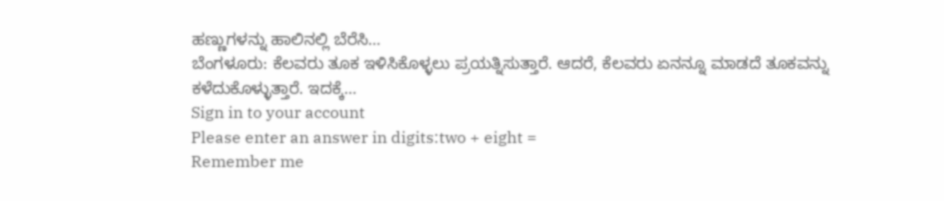ಹಣ್ಣುಗಳನ್ನು ಹಾಲಿನಲ್ಲಿ ಬೆರೆಸಿ…
ಬೆಂಗಳೂರು: ಕೆಲವರು ತೂಕ ಇಳಿಸಿಕೊಳ್ಳಲು ಪ್ರಯತ್ನಿಸುತ್ತಾರೆ. ಆದರೆ, ಕೆಲವರು ಏನನ್ನೂ ಮಾಡದೆ ತೂಕವನ್ನು ಕಳೆದುಕೊಳ್ಳುತ್ತಾರೆ. ಇದಕ್ಕೆ…
Sign in to your account
Please enter an answer in digits:two + eight =
Remember me